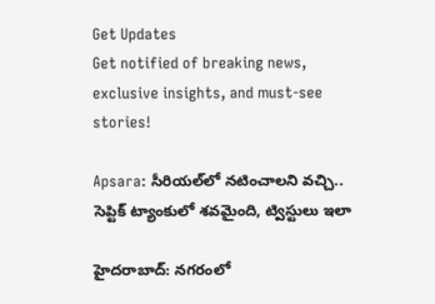Get Updates
Get notified of breaking news, exclusive insights, and must-see stories!

Apsara: సీరియల్‌లో నటించాలని వచ్చి.. సెప్టిక్ ట్యాంకులో శవమైంది, ట్విస్టులు ఇలా

హైదరాబాద్: నగరంలో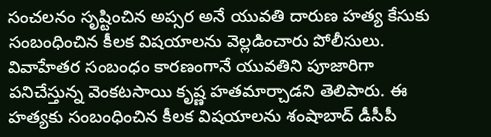సంచలనం సృష్టించిన అప్సర అనే యువతి దారుణ హత్య కేసుకు సంబంధించిన కీలక విషయాలను వెల్లడించారు పోలీసులు. వివాహేతర సంబంధం కారణంగానే యువతిని పూజారిగా పనిచేస్తున్న వెంకటసాయి కృష్ణ హతమార్చాడని తెలిపారు. ఈ హత్యకు సంబంధించిన కీలక విషయాలను శంషాబాద్ డీసీపీ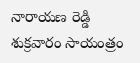నారాయణ రెడ్డి శుక్రవారం సాయంత్రం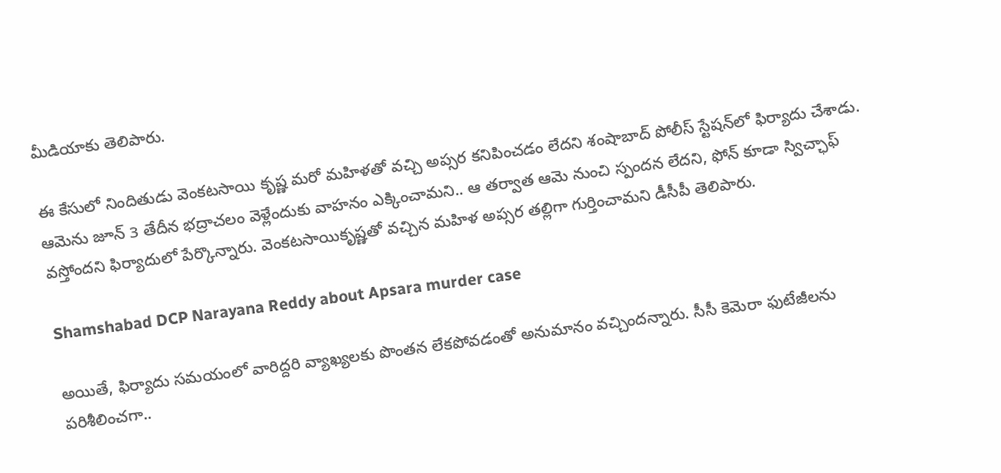మీడియాకు తెలిపారు.

ఈ కేసులో నిందితుడు వెంకటసాయి కృష్ణ మరో మహిళతో వచ్చి అప్సర కనిపించడం లేదని శంషాబాద్ పోలీస్ స్టేషన్‌లో ఫిర్యాదు చేశాడు. ఆమెను జూన్ 3 తేదీన భద్రాచలం వెళ్లేందుకు వాహనం ఎక్కించామని.. ఆ తర్వాత ఆమె నుంచి స్పందన లేదని, ఫోన్ కూడా స్విచ్ఛాఫ్ వస్తోందని ఫిర్యాదులో పేర్కొన్నారు. వెంకటసాయికృష్ణతో వచ్చిన మహిళ అప్సర తల్లిగా గుర్తించామని డీసీపీ తెలిపారు.

Shamshabad DCP Narayana Reddy about Apsara murder case

అయితే, ఫిర్యాదు సమయంలో వారిద్దరి వ్యాఖ్యలకు పొంతన లేకపోవడంతో అనుమానం వచ్చిందన్నారు. సీసీ కెమెరా ఫుటేజీలను పరిశీలించగా..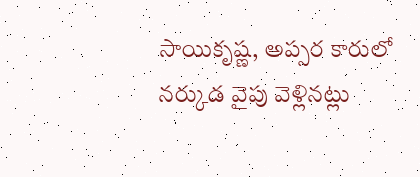సాయికృష్ణ, అప్సర కారులో నర్కుడ వైపు వెళ్లినట్లు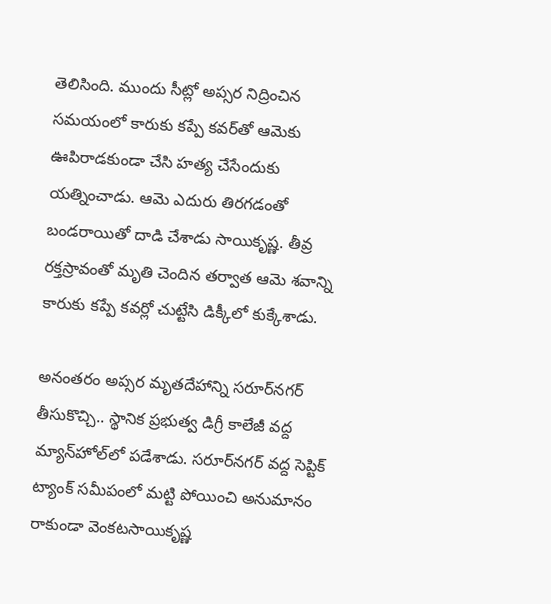తెలిసింది. ముందు సీట్లో అప్సర నిద్రించిన సమయంలో కారుకు కప్పే కవర్‌తో ఆమెకు ఊపిరాడకుండా చేసి హత్య చేసేందుకు యత్నించాడు. ఆమె ఎదురు తిరగడంతో బండరాయితో దాడి చేశాడు సాయికృష్ణ. తీవ్ర రక్తస్రావంతో మృతి చెందిన తర్వాత ఆమె శవాన్ని కారుకు కప్పే కవర్లో చుట్టేసి డిక్కీలో కుక్కేశాడు.

అనంతరం అప్సర మృతదేహాన్ని సరూర్‌నగర్ తీసుకొచ్చి.. స్థానిక ప్రభుత్వ డిగ్రీ కాలేజీ వద్ద మ్యాన్‌హోల్‌లో పడేశాడు. సరూర్‌నగర్ వద్ద సెప్టిక్ ట్యాంక్ సమీపంలో మట్టి పోయించి అనుమానం రాకుండా వెంకటసాయికృష్ణ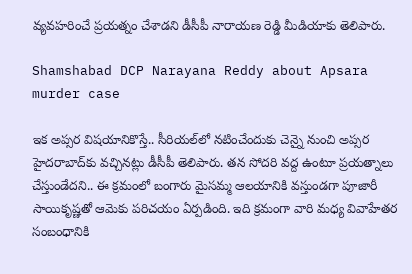వ్యవహరించే ప్రయత్నం చేశాడని డీసీపీ నారాయణ రెడ్డి మీడియాకు తెలిపారు.

Shamshabad DCP Narayana Reddy about Apsara murder case

ఇక అప్సర విషయానికొస్తే.. సీరియల్‌లో నటించేందుకు చెన్నై నుంచి అప్సర హైదరాబాద్‌కు వచ్చినట్లు డీసీపీ తెలిపారు. తన సోదరి వద్ద ఉంటూ ప్రయత్నాలు చేస్తుండేదని.. ఈ క్రమంలో బంగారు మైసమ్మ ఆలయానికి వస్తుండగా పూజారీ సాయికృష్ణతో ఆమెకు పరిచయం ఏర్పడింది. ఇది క్రమంగా వారి మధ్య వివాహేతర సంబంధానికి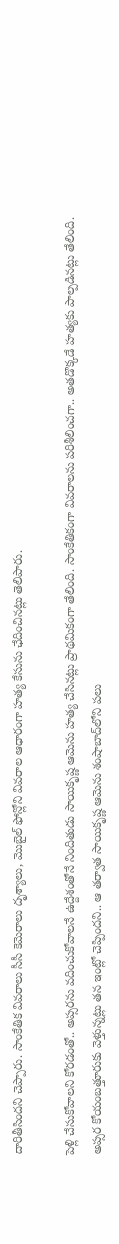దారితీసిందని చెప్పారు. సాంకేతిక వివరాలు సీసీ కెమెరాలు దృశ్యాలు, మొబైల్ ఫోన్లోని వివరాల ఆధారంగా హత్య కేసును ఛేదించినట్లు తెలిపారు.

పెళ్లి చేసుకోవాలని కోరడంతో.. అప్సరను వదించుకోవాలనే ఉద్దేశంతోనే నిందితుడు సాయికృష్ణ ఆమెను హత్య చేసినట్లు ప్రాథమికంగా తేలింది. సాంకేతికంగా వివరాలను పరిశీలించగా.. అతడొక్కడే హత్యకు పాల్పడినట్లు తేలింది. అప్సర కోయంబత్తూరుకు వెళ్తున్నట్లు తన ఇంట్లో చెప్పిందని.. ఆ తర్వాత సాయికృష్ణ ఆమెను శంషాబాద్‌లోని పలు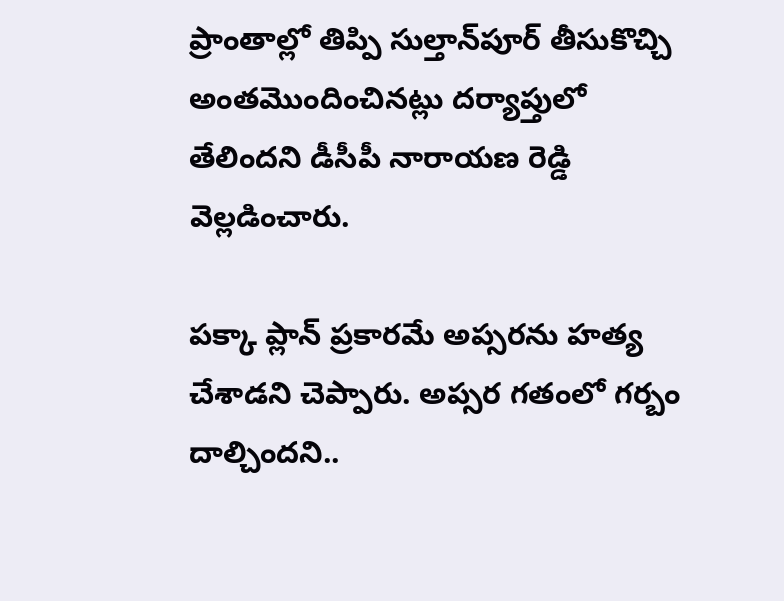ప్రాంతాల్లో తిప్పి సుల్తాన్‌పూర్ తీసుకొచ్చి అంతమొందించినట్లు దర్యాప్తులో తేలిందని డీసీపీ నారాయణ రెడ్డి వెల్లడించారు.

పక్కా ప్లాన్ ప్రకారమే అప్సరను హత్య చేశాడని చెప్పారు. అప్సర గతంలో గర్బం దాల్చిందని..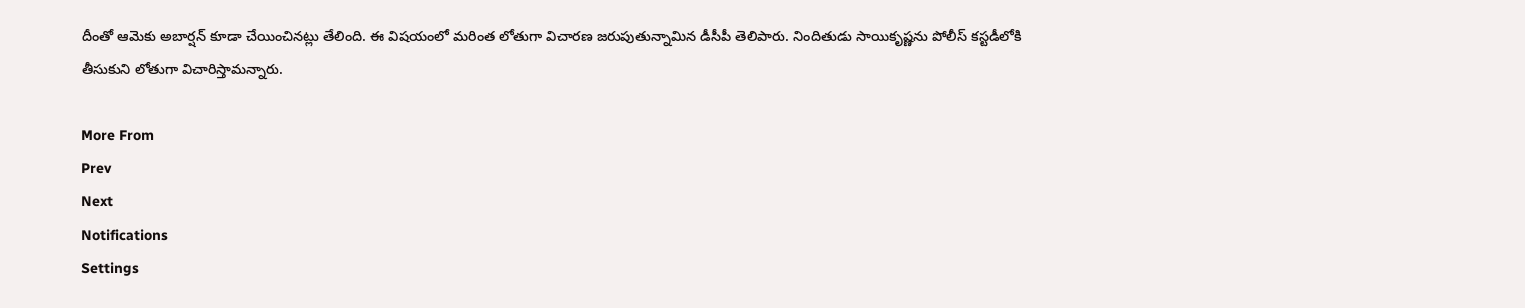దీంతో ఆమెకు అబార్షన్ కూడా చేయించినట్లు తేలింది. ఈ విషయంలో మరింత లోతుగా విచారణ జరుపుతున్నామిన డీసీపీ తెలిపారు. నిందితుడు సాయికృష్ణను పోలీస్ కస్టడీలోకి తీసుకుని లోతుగా విచారిస్తామన్నారు.

More From
Prev
Next
Notifications
Settings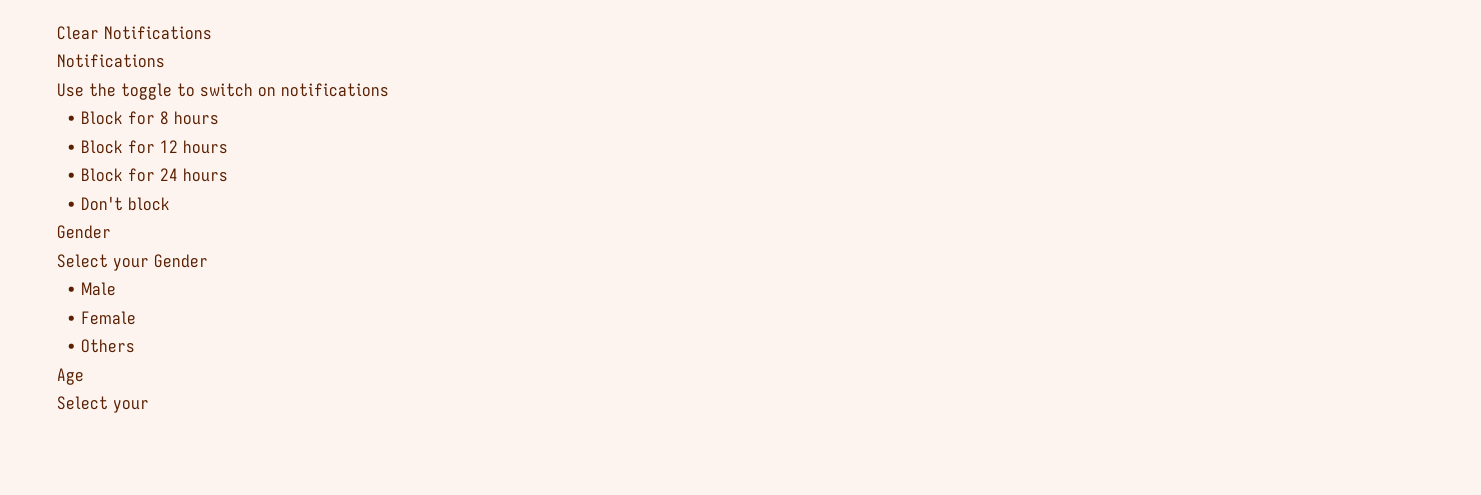Clear Notifications
Notifications
Use the toggle to switch on notifications
  • Block for 8 hours
  • Block for 12 hours
  • Block for 24 hours
  • Don't block
Gender
Select your Gender
  • Male
  • Female
  • Others
Age
Select your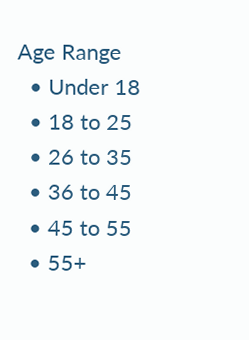Age Range
  • Under 18
  • 18 to 25
  • 26 to 35
  • 36 to 45
  • 45 to 55
  • 55+